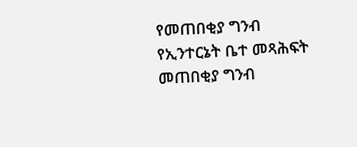የመጠበቂያ ግንብ የኢንተርኔት ቤተ መጻሕፍት
መጠበቂያ ግንብ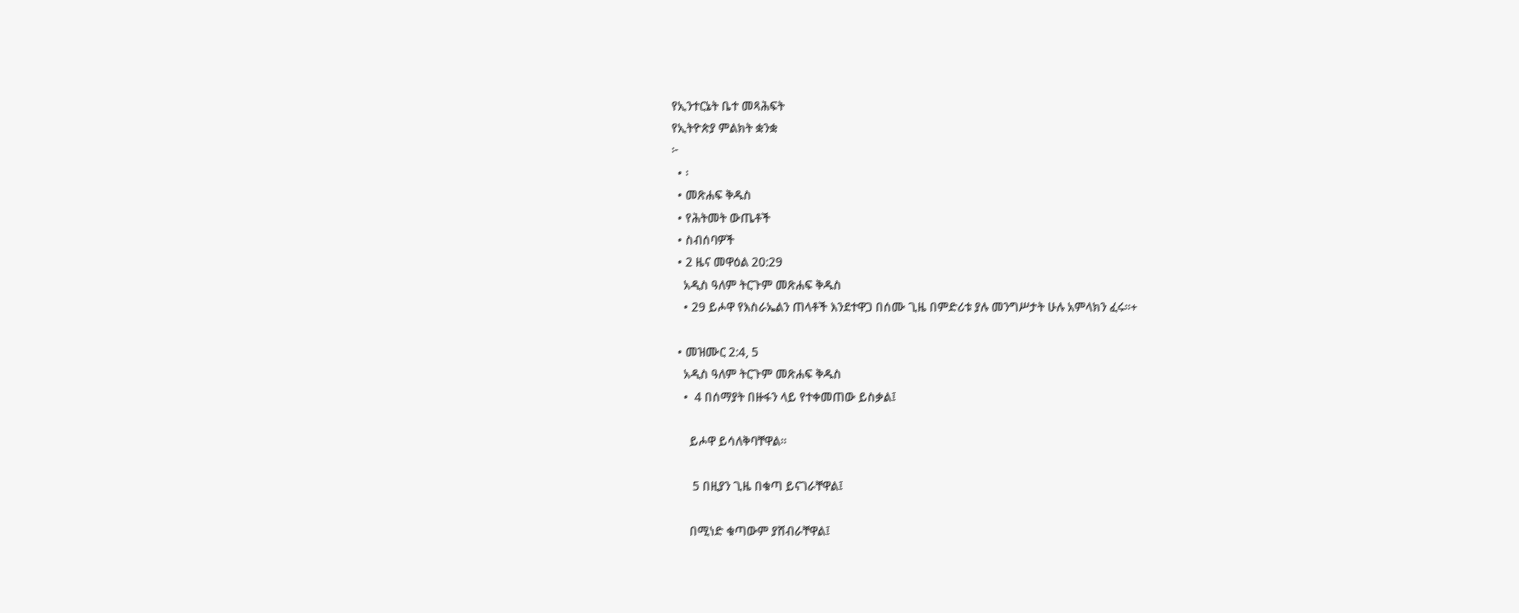የኢንተርኔት ቤተ መጻሕፍት
የኢትዮጵያ ምልክት ቋንቋ
፦
  • ፡
  • መጽሐፍ ቅዱስ
  • የሕትመት ውጤቶች
  • ስብሰባዎች
  • 2 ዜና መዋዕል 20:29
    አዲስ ዓለም ትርጉም መጽሐፍ ቅዱስ
    • 29 ይሖዋ የእስራኤልን ጠላቶች እንደተዋጋ በሰሙ ጊዜ በምድሪቱ ያሉ መንግሥታት ሁሉ አምላክን ፈሩ።+

  • መዝሙር 2:4, 5
    አዲስ ዓለም ትርጉም መጽሐፍ ቅዱስ
    •  4 በሰማያት በዙፋን ላይ የተቀመጠው ይስቃል፤

      ይሖዋ ይሳለቅባቸዋል።

       5 በዚያን ጊዜ በቁጣ ይናገራቸዋል፤

      በሚነድ ቁጣውም ያሸብራቸዋል፤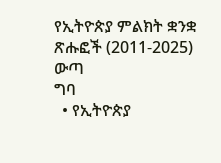የኢትዮጵያ ምልክት ቋንቋ ጽሑፎች (2011-2025)
ውጣ
ግባ
  • የኢትዮጵያ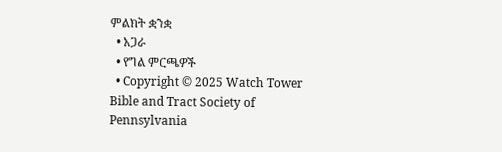ምልክት ቋንቋ
  • አጋራ
  • የግል ምርጫዎች
  • Copyright © 2025 Watch Tower Bible and Tract Society of Pennsylvania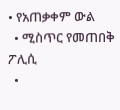• የአጠቃቀም ውል
  • ሚስጥር የመጠበቅ ፖሊሲ
  •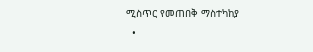ሚስጥር የመጠበቅ ማስተካከያ
  •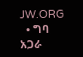JW.ORG
  • ግባ
አጋራ